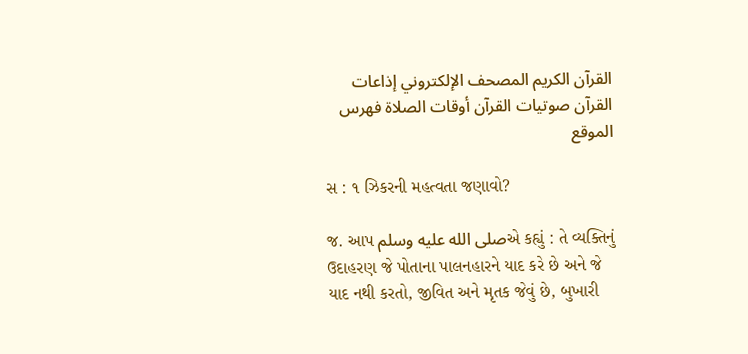القرآن الكريم المصحف الإلكتروني إذاعات القرآن صوتيات القرآن أوقات الصلاة فهرس الموقع

સ : ૧ ઝિકરની મહત્વતા જણાવો?

જ. આપ صلى الله عليه وسلمએ કહ્યું : તે વ્યક્તિનું ઉદાહરણ જે પોતાના પાલનહારને યાદ કરે છે અને જે યાદ નથી કરતો, જીવિત અને મૃતક જેવું છે, બુખારી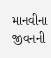માનવીના જીવનની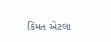કિંમત એટલા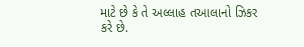માટે છે કે તે અલ્લાહ તઆલાનો ઝિકર કરે છે.